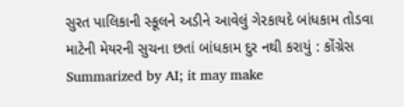સુરત પાલિકાની સ્કૂલને અડીને આવેલું ગેરકાયદે બાંધકામ તોડવા માટેની મેયરની સુચના છતાં બાંધકામ દુર નથી કરાયું : કોંગ્રેસ
Summarized by AI; it may make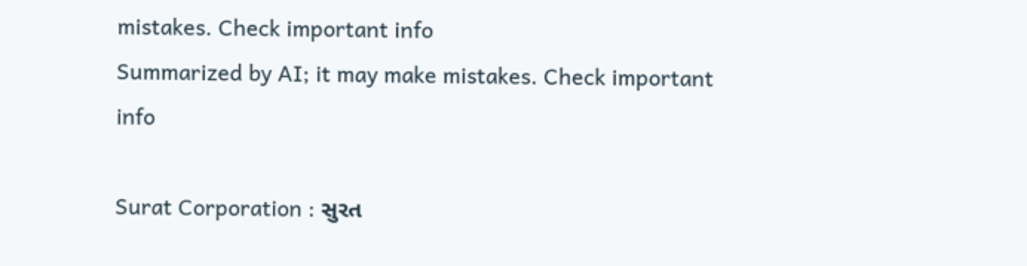mistakes. Check important info
Summarized by AI; it may make mistakes. Check important info

Surat Corporation : સુરત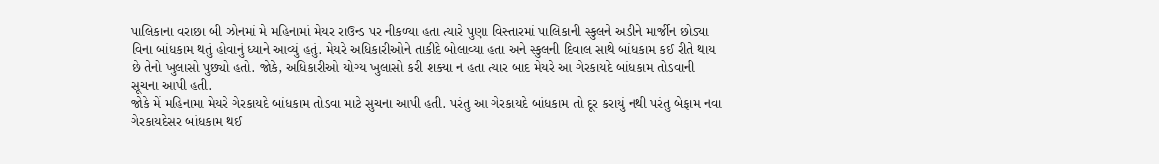પાલિકાના વરાછા બી ઝોનમાં મે મહિનામાં મેયર રાઉન્ડ પર નીકળ્યા હતા ત્યારે પુણા વિસ્તારમાં પાલિકાની સ્કુલને અડીને માર્જીન છોડ્યા વિના બાંધકામ થતું હોવાનું ધ્યાને આવ્યું હતું. મેયરે અધિકારીઓને તાકીદે બોલાવ્યા હતા અને સ્કુલની દિવાલ સાથે બાંધકામ કઈ રીતે થાય છે તેનો ખુલાસો પુછ્યો હતો. જોકે, અધિકારીઓ યોગ્ય ખુલાસો કરી શક્યા ન હતા ત્યાર બાદ મેયરે આ ગેરકાયદે બાંધકામ તોડવાની સૂચના આપી હતી.
જોકે મેં મહિનામા મેયરે ગેરકાયદે બાંધકામ તોડવા માટે સુચના આપી હતી. પરંતુ આ ગેરકાયદે બાંધકામ તો દૂર કરાયું નથી પરંતુ બેફામ નવા ગેરકાયદેસર બાંધકામ થઈ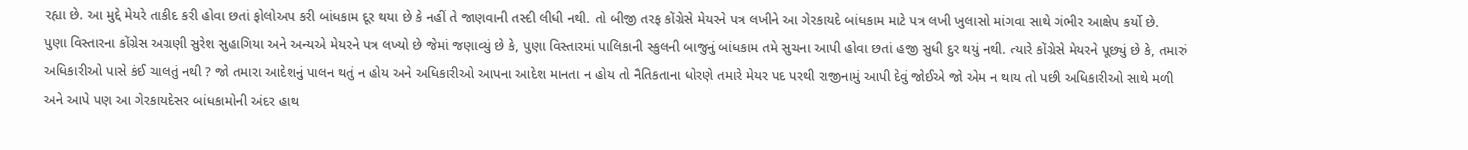રહ્યા છે. આ મુદ્દે મેયરે તાકીદ કરી હોવા છતાં ફોલોઅપ કરી બાંધકામ દૂર થયા છે કે નહીં તે જાણવાની તસ્દી લીધી નથી. તો બીજી તરફ કોંગ્રેસે મેયરને પત્ર લખીને આ ગેરકાયદે બાંધકામ માટે પત્ર લખી ખુલાસો માંગવા સાથે ગંભીર આક્ષેપ કર્યો છે.
પુણા વિસ્તારના કોંગ્રેસ અગ્રણી સુરેશ સુહાગિયા અને અન્યએ મેયરને પત્ર લખ્યો છે જેમાં જણાવ્યું છે કે, પુણા વિસ્તારમાં પાલિકાની સ્કુલની બાજુનું બાંધકામ તમે સુચના આપી હોવા છતાં હજી સુધી દુર થયું નથી. ત્યારે કોંગ્રેસે મેયરને પૂછ્યું છે કે, તમારું અધિકારીઓ પાસે કંઈ ચાલતું નથી ? જો તમારા આદેશનું પાલન થતું ન હોય અને અધિકારીઓ આપના આદેશ માનતા ન હોય તો નૈતિકતાના ધોરણે તમારે મેયર પદ પરથી રાજીનામું આપી દેવું જોઈએ જો એમ ન થાય તો પછી અધિકારીઓ સાથે મળી અને આપે પણ આ ગેરકાયદેસર બાંધકામોની અંદર હાથ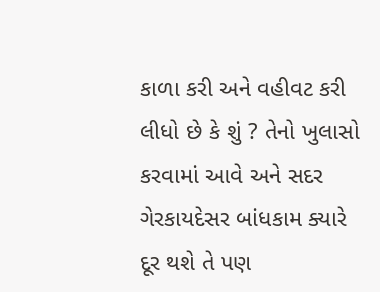કાળા કરી અને વહીવટ કરી લીધો છે કે શું ? તેનો ખુલાસો કરવામાં આવે અને સદર ગેરકાયદેસર બાંધકામ ક્યારે દૂર થશે તે પણ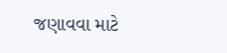જણાવવા માટે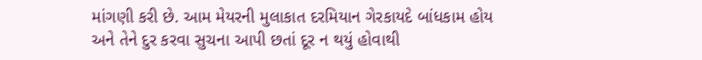માંગણી કરી છે. આમ મેયરની મુલાકાત દરમિયાન ગેરકાયદે બાંધકામ હોય અને તેને દુર કરવા સુચના આપી છતાં દૂર ન થયું હોવાથી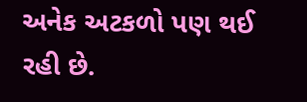અનેક અટકળો પણ થઈ રહી છે.